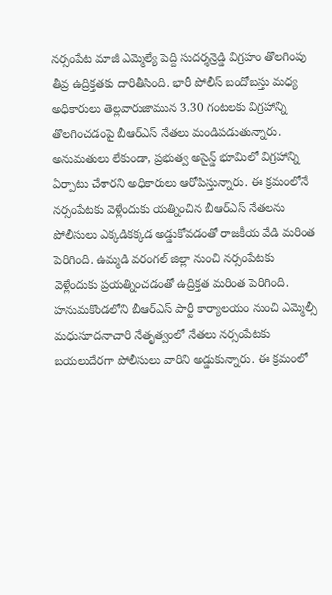నర్సంపేట మాజీ ఎమ్మెల్యే పెద్ది సుదర్శన్రెడ్డి విగ్రహం తొలగింపు తీవ్ర ఉద్రిక్తతకు దారితీసింది. భారీ పోలీస్ బందోబస్తు మధ్య అధికారులు తెల్లవారుజామున 3.30 గంటలకు విగ్రహాన్ని తొలగించడంపై బీఆర్ఎస్ నేతలు మండిపడుతున్నారు. అనుమతులు లేకుండా, ప్రభుత్వ అసైన్డ్ భూమిలో విగ్రహాన్ని ఏర్పాటు చేశారని అధికారులు ఆరోపిస్తున్నారు. ఈ క్రమంలోనే నర్సంపేటకు వెళ్లేందుకు యత్నించిన బీఆర్ఎస్ నేతలను పోలీసులు ఎక్కడికక్కడ అడ్డుకోవడంతో రాజకీయ వేడి మరింత పెరిగింది. ఉమ్మడి వరంగల్ జిల్లా నుంచి నర్సంపేటకు వెళ్లేందుకు ప్రయత్నించడంతో ఉద్రిక్తత మరింత పెరిగింది. హనుమకొండలోని బీఆర్ఎస్ పార్టీ కార్యాలయం నుంచి ఎమ్మెల్సీ మధుసూదనాచారి నేతృత్వంలో నేతలు నర్సంపేటకు బయలుదేరగా పోలీసులు వారిని అడ్డుకున్నారు. ఈ క్రమంలో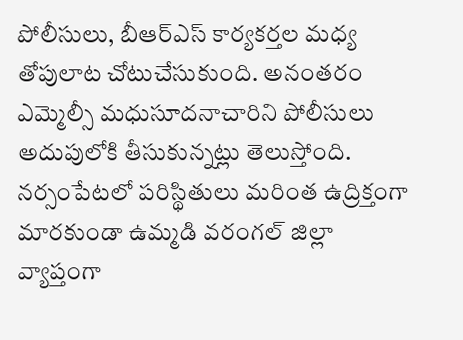పోలీసులు, బీఆర్ఎస్ కార్యకర్తల మధ్య తోపులాట చోటుచేసుకుంది. అనంతరం ఎమ్మెల్సీ మధుసూదనాచారిని పోలీసులు అదుపులోకి తీసుకున్నట్లు తెలుస్తోంది. నర్సంపేటలో పరిస్థితులు మరింత ఉద్రిక్తంగా మారకుండా ఉమ్మడి వరంగల్ జిల్లా వ్యాప్తంగా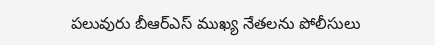పలువురు బీఆర్ఎస్ ముఖ్య నేతలను పోలీసులు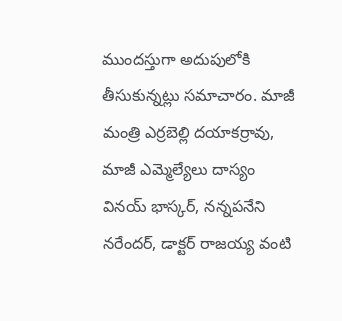ముందస్తుగా అదుపులోకి తీసుకున్నట్లు సమాచారం. మాజీ మంత్రి ఎర్రబెల్లి దయాకర్రావు, మాజీ ఎమ్మెల్యేలు దాస్యం వినయ్ భాస్కర్, నన్నపనేని నరేందర్, డాక్టర్ రాజయ్య వంటి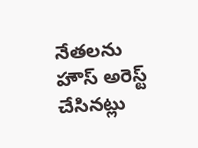నేతలను హౌస్ అరెస్ట్ చేసినట్లు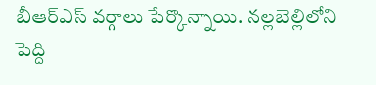బీఆర్ఎస్ వర్గాలు పేర్కొన్నాయి. నల్లబెల్లిలోని పెద్ది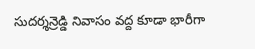సుదర్శన్రెడ్డి నివాసం వద్ద కూడా భారీగా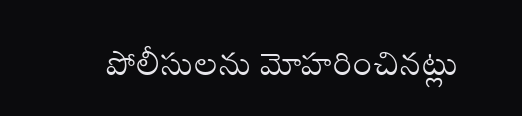పోలీసులను మోహరించినట్లు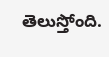తెలుస్తోంది.